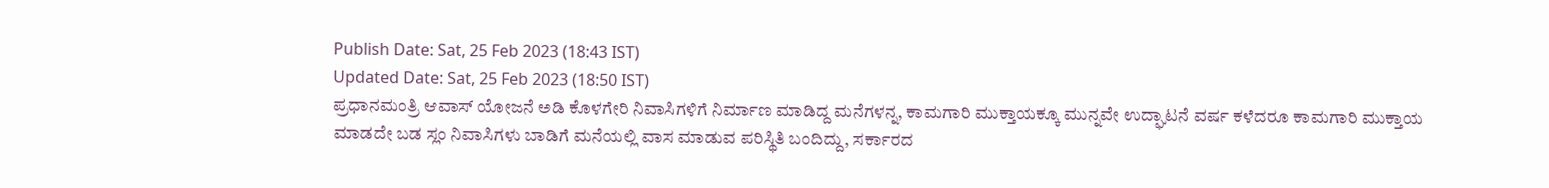Publish Date: Sat, 25 Feb 2023 (18:43 IST)
Updated Date: Sat, 25 Feb 2023 (18:50 IST)
ಪ್ರಧಾನಮಂತ್ರಿ ಆವಾಸ್ ಯೋಜನೆ ಅಡಿ ಕೊಳಗೇರಿ ನಿವಾಸಿಗಳಿಗೆ ನಿರ್ಮಾಣ ಮಾಡಿದ್ದ ಮನೆಗಳನ್ನ, ಕಾಮಗಾರಿ ಮುಕ್ತಾಯಕ್ಕೂ ಮುನ್ನವೇ ಉದ್ಘಾಟನೆ ವರ್ಷ ಕಳೆದರೂ ಕಾಮಗಾರಿ ಮುಕ್ತಾಯ ಮಾಡದೇ ಬಡ ಸ್ಲಂ ನಿವಾಸಿಗಳು ಬಾಡಿಗೆ ಮನೆಯಲ್ಲಿ ವಾಸ ಮಾಡುವ ಪರಿಸ್ಥಿತಿ ಬಂದಿದ್ದು, ಸರ್ಕಾರದ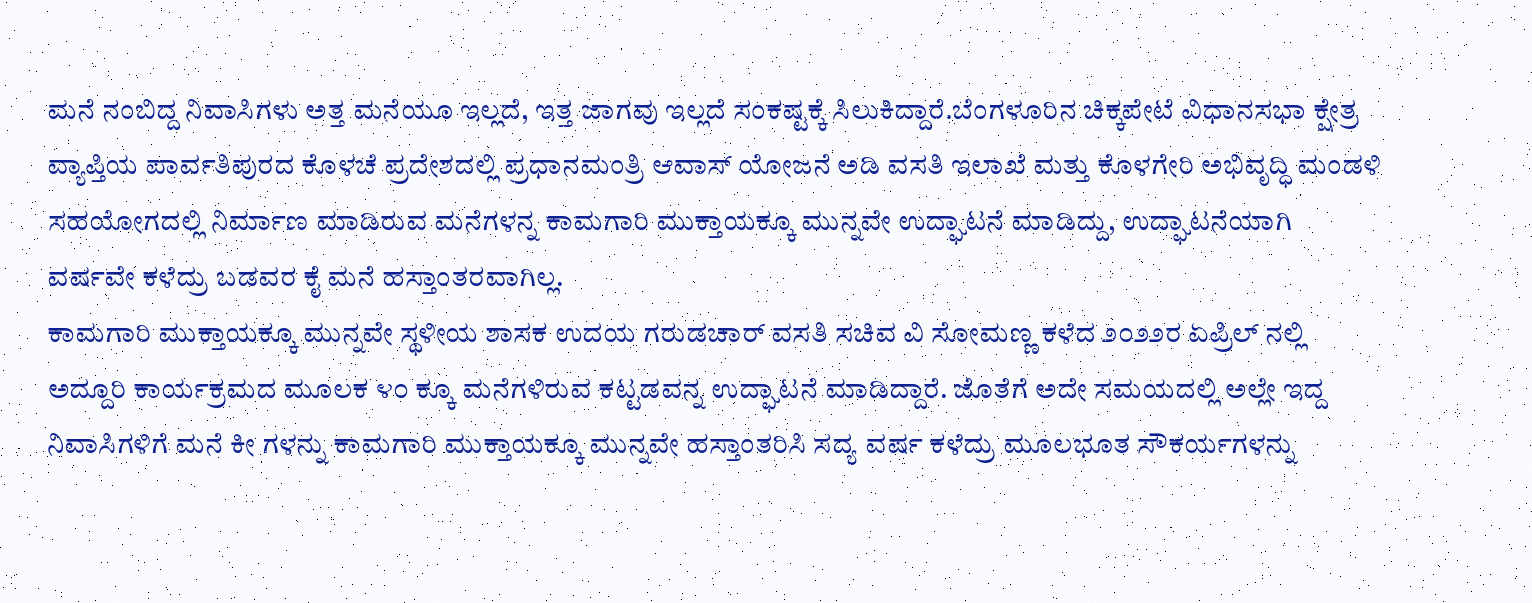ಮನೆ ನಂಬಿದ್ದ ನಿವಾಸಿಗಳು ಅತ್ತ ಮನೆಯೂ ಇಲ್ಲದೆ, ಇತ್ತ ಜಾಗವು ಇಲ್ಲದೆ ಸಂಕಷ್ಟಕ್ಕೆ ಸಿಲುಕಿದ್ದಾರೆ.ಬೆಂಗಳೂರಿನ ಚಿಕ್ಕಪೇಟೆ ವಿಧಾನಸಭಾ ಕ್ಷೇತ್ರ ವ್ಯಾಪ್ತಿಯ ಪಾರ್ವತಿಪುರದ ಕೊಳಚೆ ಪ್ರದೇಶದಲ್ಲಿ ಪ್ರಧಾನಮಂತ್ರಿ ಆವಾಸ್ ಯೋಜನೆ ಅಡಿ ವಸತಿ ಇಲಾಖೆ ಮತ್ತು ಕೊಳಗೇರಿ ಅಭಿವೃದ್ಧಿ ಮಂಡಳಿ ಸಹಯೋಗದಲ್ಲಿ ನಿರ್ಮಾಣ ಮಾಡಿರುವ ಮನೆಗಳನ್ನ ಕಾಮಗಾರಿ ಮುಕ್ತಾಯಕ್ಕೂ ಮುನ್ನವೇ ಉದ್ಘಾಟನೆ ಮಾಡಿದ್ದು, ಉದ್ಘಾಟನೆಯಾಗಿ ವರ್ಷವೇ ಕಳೆದ್ರು ಬಡವರ ಕೈ ಮನೆ ಹಸ್ತಾಂತರವಾಗಿಲ್ಲ.
ಕಾಮಗಾರಿ ಮುಕ್ತಾಯಕ್ಕೂ ಮುನ್ನವೇ ಸ್ಥಳೀಯ ಶಾಸಕ ಉದಯ ಗರುಡಚಾರ್ ವಸತಿ ಸಚಿವ ವಿ ಸೋಮಣ್ಣ ಕಳೆದ ೨೦೨೨ರ ಏಪ್ರಿಲ್ ನಲ್ಲಿ ಅದ್ದೂರಿ ಕಾರ್ಯಕ್ರಮದ ಮೂಲಕ ೪೦ ಕ್ಕೂ ಮನೆಗಳಿರುವ ಕಟ್ಟಡವನ್ನ ಉದ್ಘಾಟನೆ ಮಾಡಿದ್ದಾರೆ. ಜೊತೆಗೆ ಅದೇ ಸಮಯದಲ್ಲಿ ಅಲ್ಲೇ ಇದ್ದ ನಿವಾಸಿಗಳಿಗೆ ಮನೆ ಕೀ ಗಳನ್ನು ಕಾಮಗಾರಿ ಮುಕ್ತಾಯಕ್ಕೂ ಮುನ್ನವೇ ಹಸ್ತಾಂತರಿಸಿ ಸದ್ಯ ವರ್ಷ ಕಳೆದ್ರು ಮೂಲಭೂತ ಸೌಕರ್ಯಗಳನ್ನು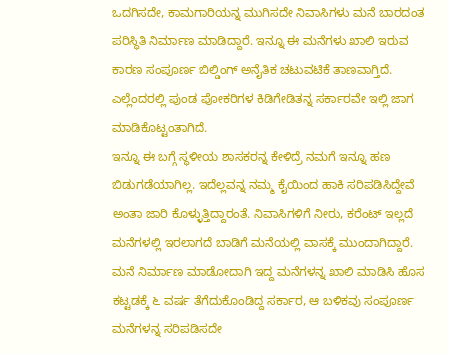ಒದಗಿಸದೇ, ಕಾಮಗಾರಿಯನ್ನ ಮುಗಿಸದೇ ನಿವಾಸಿಗಳು ಮನೆ ಬಾರದಂತ ಪರಿಸ್ಥಿತಿ ನಿರ್ಮಾಣ ಮಾಡಿದ್ದಾರೆ. ಇನ್ನೂ ಈ ಮನೆಗಳು ಖಾಲಿ ಇರುವ ಕಾರಣ ಸಂಪೂರ್ಣ ಬಿಲ್ಡಿಂಗ್ ಅನೈತಿಕ ಚಟುವಟಿಕೆ ತಾಣವಾಗ್ತಿದೆ. ಎಲ್ಲೆಂದರಲ್ಲಿ ಪುಂಡ ಪೋಕರಿಗಳ ಕಿಡಿಗೇಡಿತನ್ನ ಸರ್ಕಾರವೇ ಇಲ್ಲಿ ಜಾಗ ಮಾಡಿಕೊಟ್ಟಂತಾಗಿದೆ.
ಇನ್ನೂ ಈ ಬಗ್ಗೆ ಸ್ಥಳೀಯ ಶಾಸಕರನ್ನ ಕೇಳಿದ್ರೆ ನಮಗೆ ಇನ್ನೂ ಹಣ ಬಿಡುಗಡೆಯಾಗಿಲ್ಲ. ಇದೆಲ್ಲವನ್ನ ನಮ್ಮ ಕೈಯಿಂದ ಹಾಕಿ ಸರಿಪಡಿಸಿದ್ದೇವೆ ಅಂತಾ ಜಾರಿ ಕೊಳ್ಳುತ್ತಿದ್ದಾರಂತೆ. ನಿವಾಸಿಗಳಿಗೆ ನೀರು, ಕರೆಂಟ್ ಇಲ್ಲದೆ ಮನೆಗಳಲ್ಲಿ ಇರಲಾಗದೆ ಬಾಡಿಗೆ ಮನೆಯಲ್ಲಿ ವಾಸಕ್ಕೆ ಮುಂದಾಗಿದ್ದಾರೆ. ಮನೆ ನಿರ್ಮಾಣ ಮಾಡೋದಾಗಿ ಇದ್ದ ಮನೆಗಳನ್ನ ಖಾಲಿ ಮಾಡಿಸಿ ಹೊಸ ಕಟ್ಟಡಕ್ಕೆ ೬ ವರ್ಷ ತೆಗೆದುಕೊಂಡಿದ್ದ ಸರ್ಕಾರ, ಆ ಬಳಿಕವು ಸಂಪೂರ್ಣ ಮನೆಗಳನ್ನ ಸರಿಪಡಿಸದೇ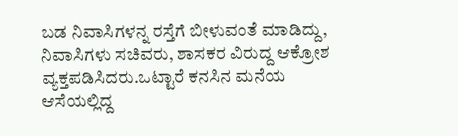ಬಡ ನಿವಾಸಿಗಳನ್ನ ರಸ್ತೆಗೆ ಬೀಳುವಂತೆ ಮಾಡಿದ್ದು, ನಿವಾಸಿಗಳು ಸಚಿವರು, ಶಾಸಕರ ವಿರುದ್ದ ಆಕ್ರೋಶ ವ್ಯಕ್ತಪಡಿಸಿದರು.ಒಟ್ಟಾರೆ ಕನಸಿನ ಮನೆಯ ಆಸೆಯಲ್ಲಿದ್ದ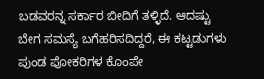ಬಡವರನ್ನ ಸರ್ಕಾರ ಬೀದಿಗೆ ತಳ್ಳಿದೆ. ಆದಷ್ಟು ಬೇಗ ಸಮಸ್ಯೆ ಬಗೆಹರಿಸದಿದ್ದರೆ, ಈ ಕಟ್ಟಡುಗಳು ಪುಂಡ ಪೋಕರಿಗಳ ಕೊಂಪೇ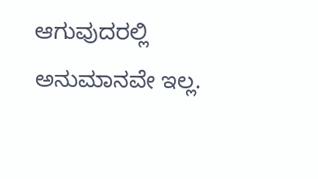ಆಗುವುದರಲ್ಲಿ ಅನುಮಾನವೇ ಇಲ್ಲ.